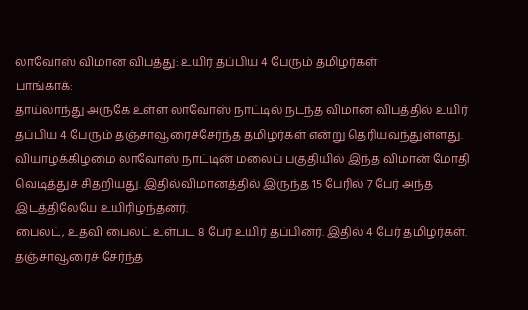லாவோஸ் விமான விபத்து: உயிர் தப்பிய 4 பேரும் தமிழர்கள்
பாங்காக்:
தாய்லாந்து அருகே உள்ள லாவோஸ் நாட்டில் நடந்த விமான விபத்தில் உயிர் தப்பிய 4 பேரும் தஞ்சாவூரைச்சேர்ந்த தமிழர்கள் என்று தெரியவந்துள்ளது.
வியாழக்கிழமை லாவோஸ் நாட்டின் மலைப் பகுதியில் இந்த விமான் மோதி வெடித்துச் சிதறியது. இதில்விமானத்தில் இருந்த 15 பேரில் 7 பேர் அந்த இடத்திலேயே உயிரிழந்தனர்.
பைலட், உதவி பைலட் உள்பட 8 பேர் உயிர் தப்பினர். இதில் 4 பேர் தமிழர்கள். தஞ்சாவூரைச் சேர்ந்த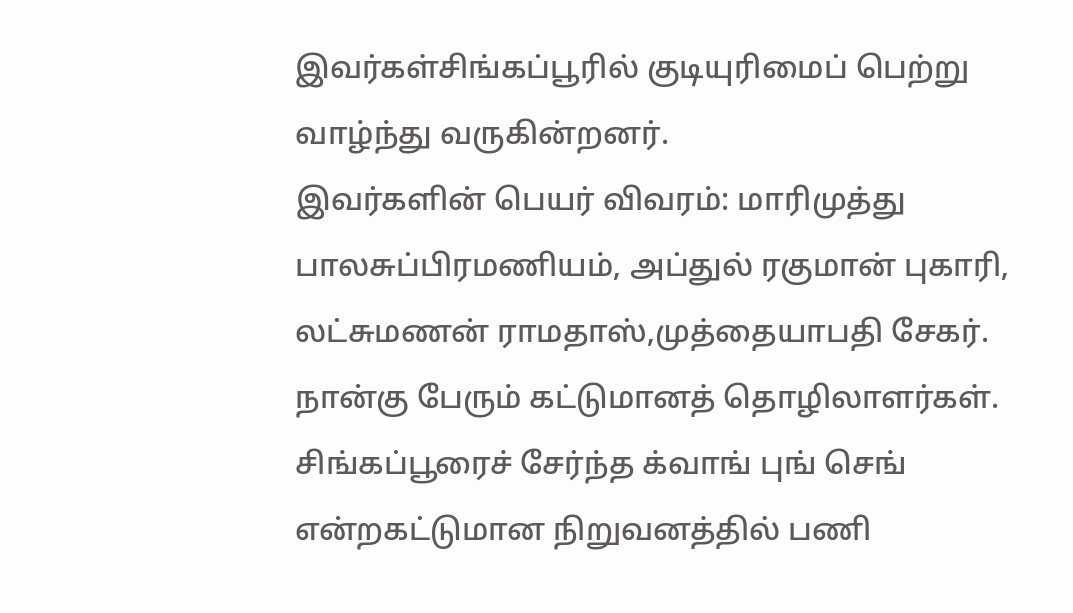இவர்கள்சிங்கப்பூரில் குடியுரிமைப் பெற்று வாழ்ந்து வருகின்றனர்.
இவர்களின் பெயர் விவரம்: மாரிமுத்து பாலசுப்பிரமணியம், அப்துல் ரகுமான் புகாரி, லட்சுமணன் ராமதாஸ்,முத்தையாபதி சேகர். நான்கு பேரும் கட்டுமானத் தொழிலாளர்கள். சிங்கப்பூரைச் சேர்ந்த க்வாங் புங் செங் என்றகட்டுமான நிறுவனத்தில் பணி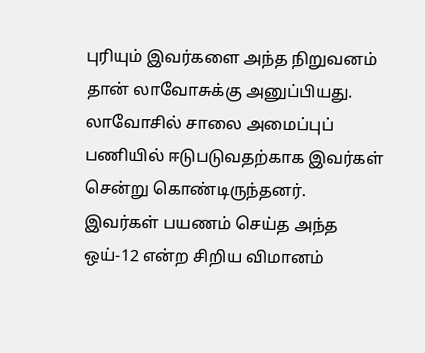புரியும் இவர்களை அந்த நிறுவனம் தான் லாவோசுக்கு அனுப்பியது.
லாவோசில் சாலை அமைப்புப் பணியில் ஈடுபடுவதற்காக இவர்கள் சென்று கொண்டிருந்தனர்.
இவர்கள் பயணம் செய்த அந்த ஒய்-12 என்ற சிறிய விமானம்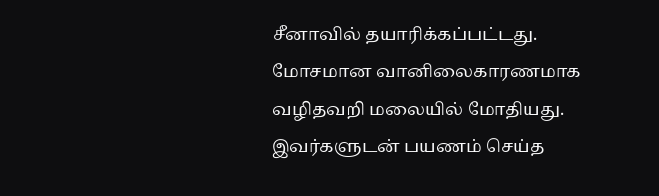சீனாவில் தயாரிக்கப்பட்டது. மோசமான வானிலைகாரணமாக வழிதவறி மலையில் மோதியது. இவர்களுடன் பயணம் செய்த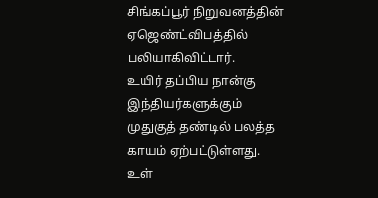சிங்கப்பூர் நிறுவனத்தின் ஏஜெண்ட்விபத்தில் பலியாகிவிட்டார்.
உயிர் தப்பிய நான்கு இந்தியர்களுக்கும் முதுகுத் தண்டில் பலத்த காயம் ஏற்பட்டுள்ளது. உள்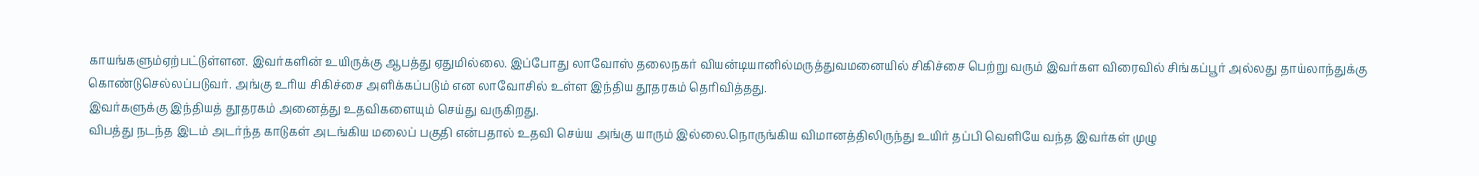காயங்களும்ஏற்பட்டுள்ளன. இவர்களின் உயிருக்கு ஆபத்து ஏதுமில்லை. இப்போது லாவோஸ் தலைநகர் வியன்டியானில்மருத்துவமனையில் சிகிச்சை பெற்று வரும் இவர்கள விரைவில் சிங்கப்பூர் அல்லது தாய்லாந்துக்கு கொண்டுசெல்லப்படுவர். அங்கு உரிய சிகிச்சை அளிக்கப்படும் என லாவோசில் உள்ள இந்திய தூதரகம் தெரிவித்தது.
இவர்களுக்கு இந்தியத் தூதரகம் அனைத்து உதவிகளையும் செய்து வருகிறது.
விபத்து நடந்த இடம் அடர்ந்த காடுகள் அடங்கிய மலைப் பகுதி என்பதால் உதவி செய்ய அங்கு யாரும் இல்லை.நொருங்கிய விமானத்திலிருந்து உயிர் தப்பி வெளியே வந்த இவர்கள் முழு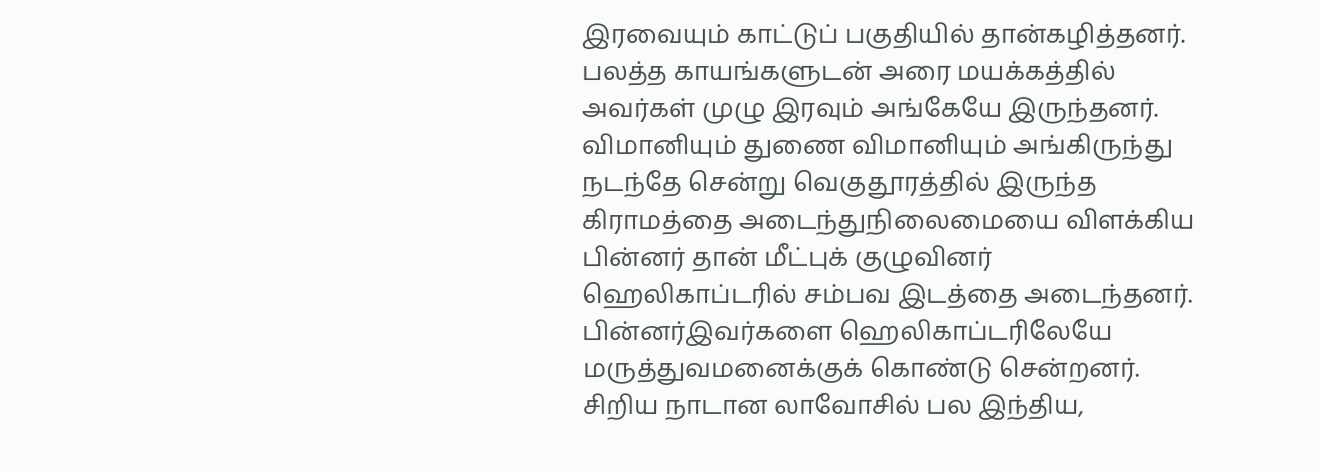இரவையும் காட்டுப் பகுதியில் தான்கழித்தனர். பலத்த காயங்களுடன் அரை மயக்கத்தில் அவர்கள் முழு இரவும் அங்கேயே இருந்தனர்.
விமானியும் துணை விமானியும் அங்கிருந்து நடந்தே சென்று வெகுதூரத்தில் இருந்த கிராமத்தை அடைந்துநிலைமையை விளக்கிய பின்னர் தான் மீட்புக் குழுவினர் ஹெலிகாப்டரில் சம்பவ இடத்தை அடைந்தனர். பின்னர்இவர்களை ஹெலிகாப்டரிலேயே மருத்துவமனைக்குக் கொண்டு சென்றனர்.
சிறிய நாடான லாவோசில் பல இந்திய,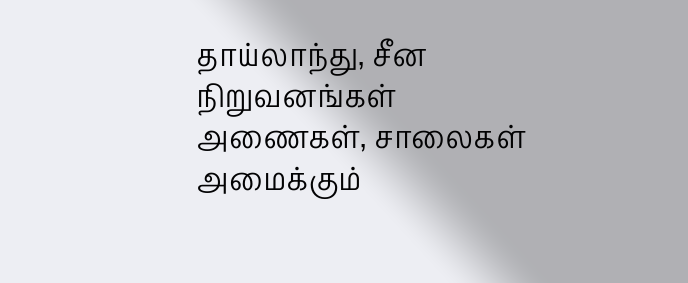தாய்லாந்து, சீன நிறுவனங்கள் அணைகள், சாலைகள் அமைக்கும்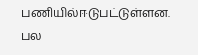பணியில்ஈடுபட்டுள்ளன. பல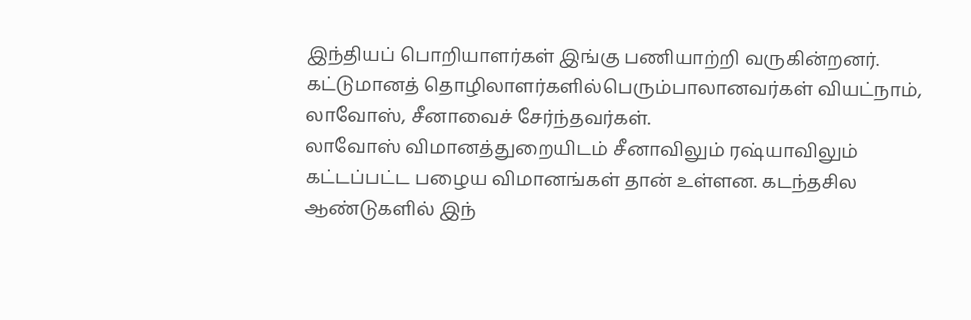இந்தியப் பொறியாளர்கள் இங்கு பணியாற்றி வருகின்றனர். கட்டுமானத் தொழிலாளர்களில்பெரும்பாலானவர்கள் வியட்நாம், லாவோஸ், சீனாவைச் சேர்ந்தவர்கள்.
லாவோஸ் விமானத்துறையிடம் சீனாவிலும் ரஷ்யாவிலும் கட்டப்பட்ட பழைய விமானங்கள் தான் உள்ளன. கடந்தசில ஆண்டுகளில் இந்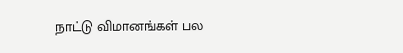நாட்டு விமானங்கள் பல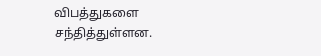விபத்துகளை சந்தித்துள்ளன.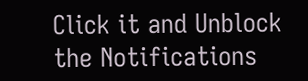Click it and Unblock the Notifications